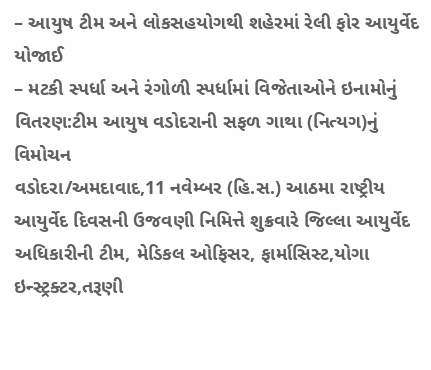– આયુષ ટીમ અને લોકસહયોગથી શહેરમાં રેલી ફોર આયુર્વેદ યોજાઈ
– મટકી સ્પર્ધા અને રંગોળી સ્પર્ધામાં વિજેતાઓને ઇનામોનું વિતરણ:ટીમ આયુષ વડોદરાની સફળ ગાથા (નિત્યગ)નું વિમોચન
વડોદરા/અમદાવાદ,11 નવેમ્બર (હિ.સ.) આઠમા રાષ્ટ્રીય આયુર્વેદ દિવસની ઉજવણી નિમિત્તે શુક્રવારે જિલ્લા આયુર્વેદ અધિકારીની ટીમ, મેડિકલ ઓફિસર, ફાર્માસિસ્ટ,યોગા ઇન્સ્ટ્રક્ટર,તરૂણી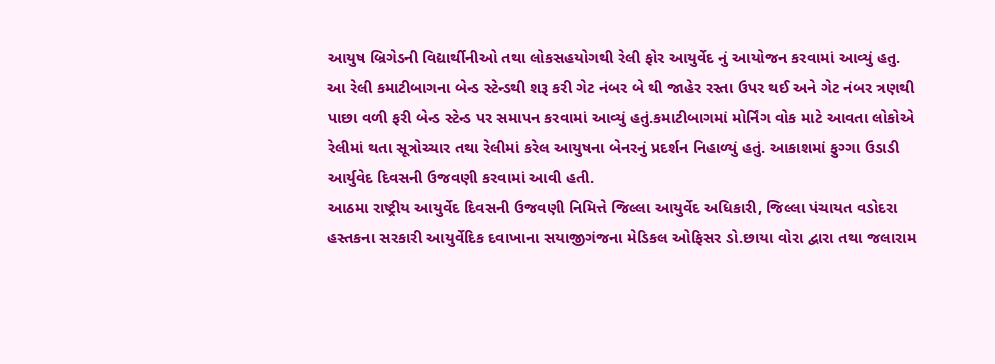આયુષ બ્રિગેડની વિદ્યાર્થીનીઓ તથા લોકસહયોગથી રેલી ફોર આયુર્વેદ નું આયોજન કરવામાં આવ્યું હતુ.
આ રેલી કમાટીબાગના બેન્ડ સ્ટેન્ડથી શરૂ કરી ગેટ નંબર બે થી જાહેર રસ્તા ઉપર થઈ અને ગેટ નંબર ત્રણથી પાછા વળી ફરી બેન્ડ સ્ટેન્ડ પર સમાપન કરવામાં આવ્યું હતું.કમાટીબાગમાં મોર્નિંગ વોક માટે આવતા લોકોએ રેલીમાં થતા સૂત્રોચ્ચાર તથા રેલીમાં કરેલ આયુષના બેનરનું પ્રદર્શન નિહાળ્યું હતું. આકાશમાં ફુગ્ગા ઉડાડી આર્યુવેદ દિવસની ઉજવણી કરવામાં આવી હતી.
આઠમા રાષ્ટ્રીય આયુર્વેદ દિવસની ઉજવણી નિમિત્તે જિલ્લા આયુર્વેદ અધિકારી, જિલ્લા પંચાયત વડોદરા હસ્તકના સરકારી આયુર્વેદિક દવાખાના સયાજીગંજના મેડિકલ ઓફિસર ડો.છાયા વોરા દ્વારા તથા જલારામ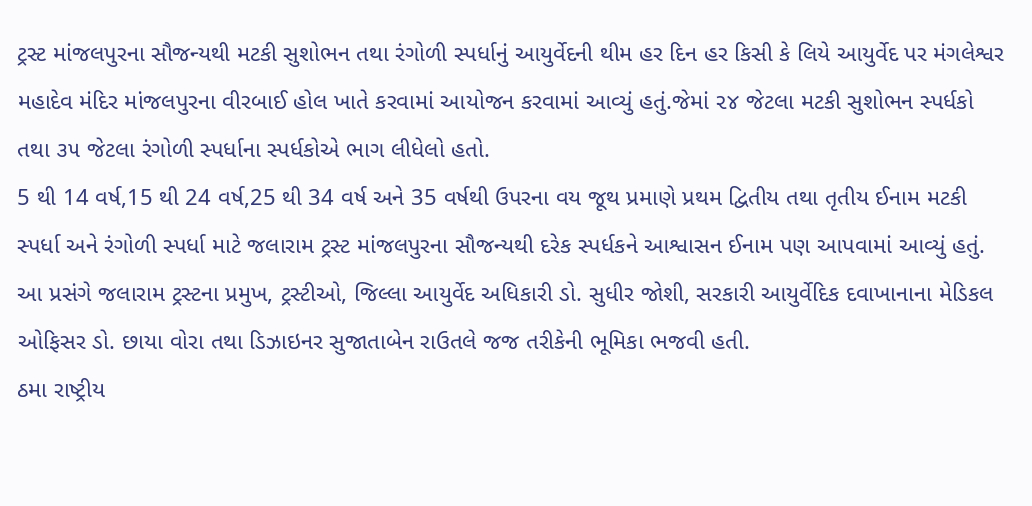ટ્રસ્ટ માંજલપુરના સૌજન્યથી મટકી સુશોભન તથા રંગોળી સ્પર્ધાનું આયુર્વેદની થીમ હર દિન હર કિસી કે લિયે આયુર્વેદ પર મંગલેશ્વર મહાદેવ મંદિર માંજલપુરના વીરબાઈ હોલ ખાતે કરવામાં આયોજન કરવામાં આવ્યું હતું.જેમાં ૨૪ જેટલા મટકી સુશોભન સ્પર્ધકો તથા ૩૫ જેટલા રંગોળી સ્પર્ધાના સ્પર્ધકોએ ભાગ લીધેલો હતો.
5 થી 14 વર્ષ,15 થી 24 વર્ષ,25 થી 34 વર્ષ અને 35 વર્ષથી ઉપરના વય જૂથ પ્રમાણે પ્રથમ દ્વિતીય તથા તૃતીય ઈનામ મટકી સ્પર્ધા અને રંગોળી સ્પર્ધા માટે જલારામ ટ્રસ્ટ માંજલપુરના સૌજન્યથી દરેક સ્પર્ધકને આશ્વાસન ઈનામ પણ આપવામાં આવ્યું હતું.
આ પ્રસંગે જલારામ ટ્રસ્ટના પ્રમુખ, ટ્રસ્ટીઓ, જિલ્લા આયુર્વેદ અધિકારી ડો. સુધીર જોશી, સરકારી આયુર્વેદિક દવાખાનાના મેડિકલ ઓફિસર ડો. છાયા વોરા તથા ડિઝાઇનર સુજાતાબેન રાઉતલે જજ તરીકેની ભૂમિકા ભજવી હતી.
ઠમા રાષ્ટ્રીય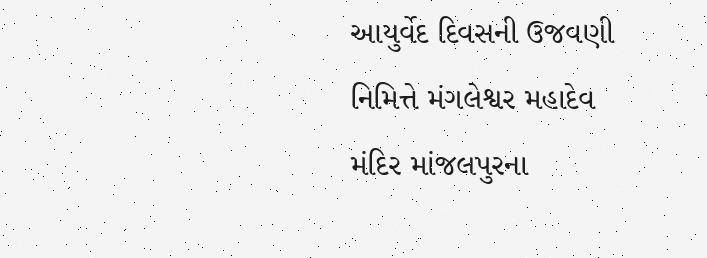આયુર્વેદ દિવસની ઉજવણી નિમિત્તે મંગલેશ્વર મહાદેવ મંદિર માંજલપુરના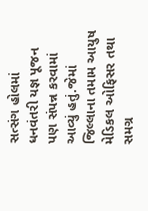સત્સંગ હોલમાં ધનવંતરી યજ્ઞ પૂજન પણ સંપન્ન કરવામાં આવ્યું હતું.જેમાં જિલ્લાના તમામ આયુષ મેડિકલ ઓફિસર તથા સમગ્ર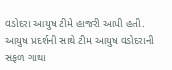વડોદરા આયુષ ટીમે હાજરી આપી હતી. આયુષ પ્રદર્શની સાથે ટીમ આયુષ વડોદરાની સફળ ગાથા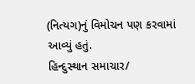(નિત્યગ)નું વિમોચન પણ કરવામાં આવ્યું હતું.
હિન્દુસ્થાન સમાચાર/